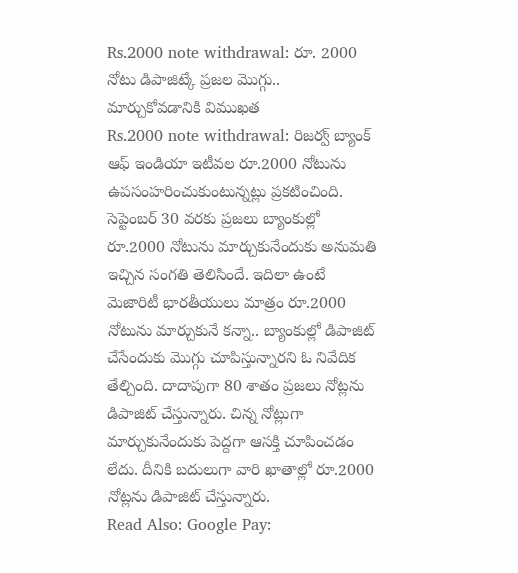Rs.2000 note withdrawal: రూ. 2000 నోటు డిపాజిట్కే ప్రజల మొగ్గు.. మార్చుకోవడానికి విముఖత
Rs.2000 note withdrawal: రిజర్వ్ బ్యాంక్ ఆఫ్ ఇండియా ఇటీవల రూ.2000 నోటును ఉపసంహరించుకుంటున్నట్లు ప్రకటించింది. సెప్టెంబర్ 30 వరకు ప్రజలు బ్యాంకుల్లో రూ.2000 నోటును మార్చుకునేందుకు అనుమతి ఇచ్చిన సంగతి తెలిసిందే. ఇదిలా ఉంటే మెజారిటీ భారతీయులు మాత్రం రూ.2000 నోటును మార్చుకునే కన్నా.. బ్యాంకుల్లో డిపాజిట్ చేసేందుకు మొగ్గు చూపిస్తున్నారని ఓ నివేదిక తేల్చింది. దాదాపుగా 80 శాతం ప్రజలు నోట్లను డిపాజిట్ చేస్తున్నారు. చిన్న నోట్లుగా మార్చుకునేందుకు పెద్దగా ఆసక్తి చూపించడం లేదు. దీనికి బదులుగా వారి ఖాతాల్లో రూ.2000 నోట్లను డిపాజిట్ చేస్తున్నారు.
Read Also: Google Pay: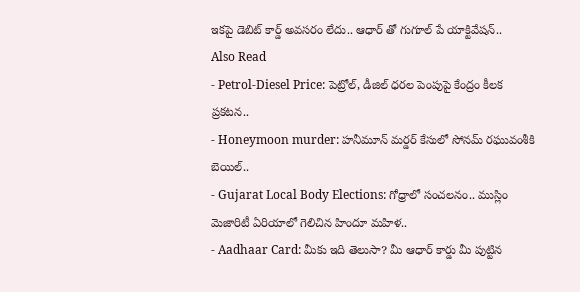ఇకపై డెబిట్ కార్డ్ అవసరం లేదు.. ఆధార్ తో గుగూల్ పే యాక్టివేషన్..
Also Read
- Petrol-Diesel Price: పెట్రోల్, డీజిల్ ధరల పెంపుపై కేంద్రం కీలక ప్రకటన..
- Honeymoon murder: హనీమూన్ మర్డర్ కేసులో సోనమ్ రఘువంశీకి బెయిల్..
- Gujarat Local Body Elections: గోధ్రాలో సంచలనం.. ముస్లిం మెజారిటీ ఏరియాలో గెలిచిన హిందూ మహిళ..
- Aadhaar Card: మీకు ఇది తెలుసా? మీ ఆధార్ కార్డు మీ పుట్టిన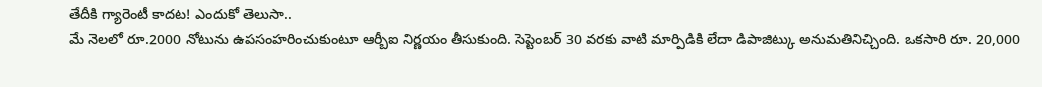తేదీకి గ్యారెంటీ కాదట! ఎందుకో తెలుసా..
మే నెలలో రూ.2000 నోటును ఉపసంహరించుకుంటూ ఆర్బీఐ నిర్ణయం తీసుకుంది. సెప్టెంబర్ 30 వరకు వాటి మార్పిడికి లేదా డిపాజిట్కు అనుమతినిచ్చింది. ఒకసారి రూ. 20,000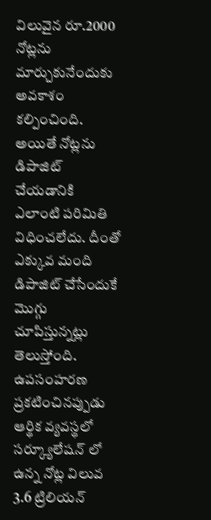విలువైన రూ.2000 నోట్లను మార్చుకునేందుకు అవకాశం కల్పించింది. అయితే నోట్లను డిపాజిట్ చేయడానికి ఎలాంటి పరిమితి విధించలేదు. దీంతో ఎక్కువ మంది డిపాజిట్ చేసేందుకే మొగ్గు చూపిస్తున్నట్లు తెలుస్తోంది. ఉపసంహరణ ప్రకటించినప్పుడు ఆర్థిక వ్యవస్థలో సర్క్యూలేషన్ లో ఉన్న నోట్ల విలువ 3.6 ట్రిలియన్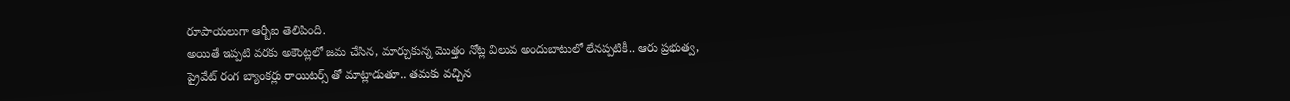రూపాయలుగా ఆర్బీఐ తెలిపింది.
అయితే ఇప్పటి వరకు అకౌంట్లలో జమ చేసిన, మార్చుకున్న మొత్తం నోట్ల విలువ అందుబాటులో లేనప్పటికీ.. ఆరు ప్రభుత్వ, ప్రైవేట్ రంగ బ్యాంకర్లు రాయిటర్స్ తో మాట్లాడుతూ.. తమకు వచ్చిన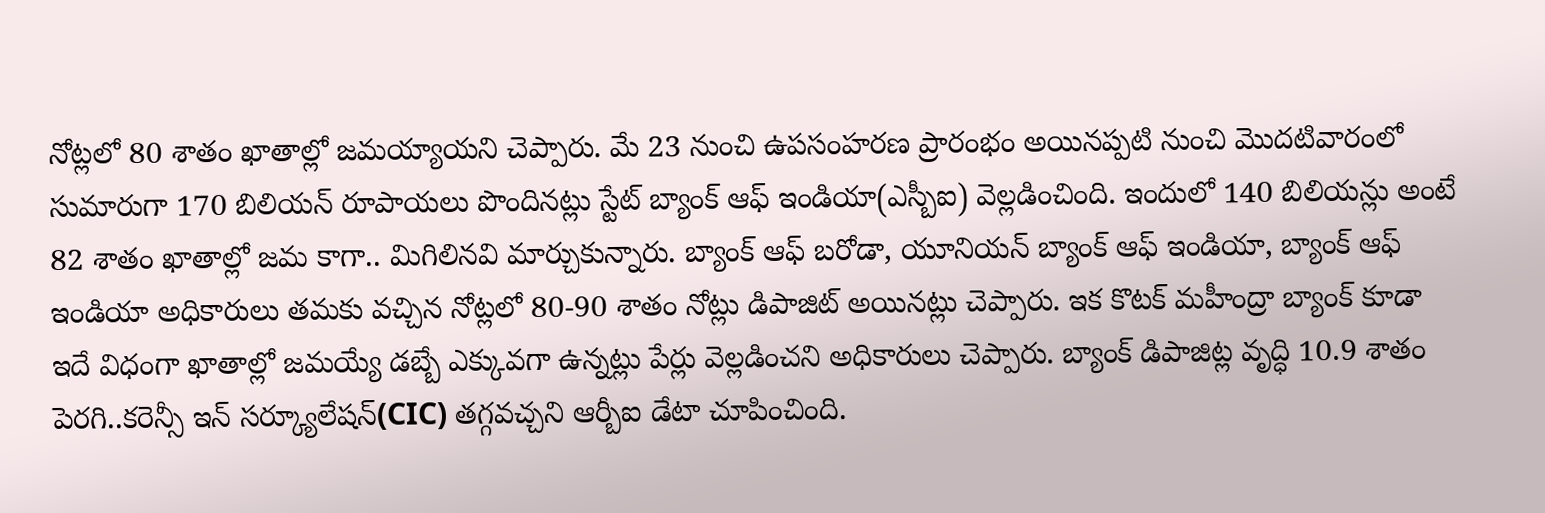నోట్లలో 80 శాతం ఖాతాల్లో జమయ్యాయని చెప్పారు. మే 23 నుంచి ఉపసంహరణ ప్రారంభం అయినప్పటి నుంచి మొదటివారంలో సుమారుగా 170 బిలియన్ రూపాయలు పొందినట్లు స్టేట్ బ్యాంక్ ఆఫ్ ఇండియా(ఎస్బీఐ) వెల్లడించింది. ఇందులో 140 బిలియన్లు అంటే 82 శాతం ఖాతాల్లో జమ కాగా.. మిగిలినవి మార్చుకున్నారు. బ్యాంక్ ఆఫ్ బరోడా, యూనియన్ బ్యాంక్ ఆఫ్ ఇండియా, బ్యాంక్ ఆఫ్ ఇండియా అధికారులు తమకు వచ్చిన నోట్లలో 80-90 శాతం నోట్లు డిపాజిట్ అయినట్లు చెప్పారు. ఇక కొటక్ మహీంద్రా బ్యాంక్ కూడా ఇదే విధంగా ఖాతాల్లో జమయ్యే డబ్బే ఎక్కువగా ఉన్నట్లు పేర్లు వెల్లడించని అధికారులు చెప్పారు. బ్యాంక్ డిపాజిట్ల వృద్ధి 10.9 శాతం పెరగి..కరెన్సీ ఇన్ సర్క్యూలేషన్(CIC) తగ్గవచ్చని ఆర్బీఐ డేటా చూపించింది.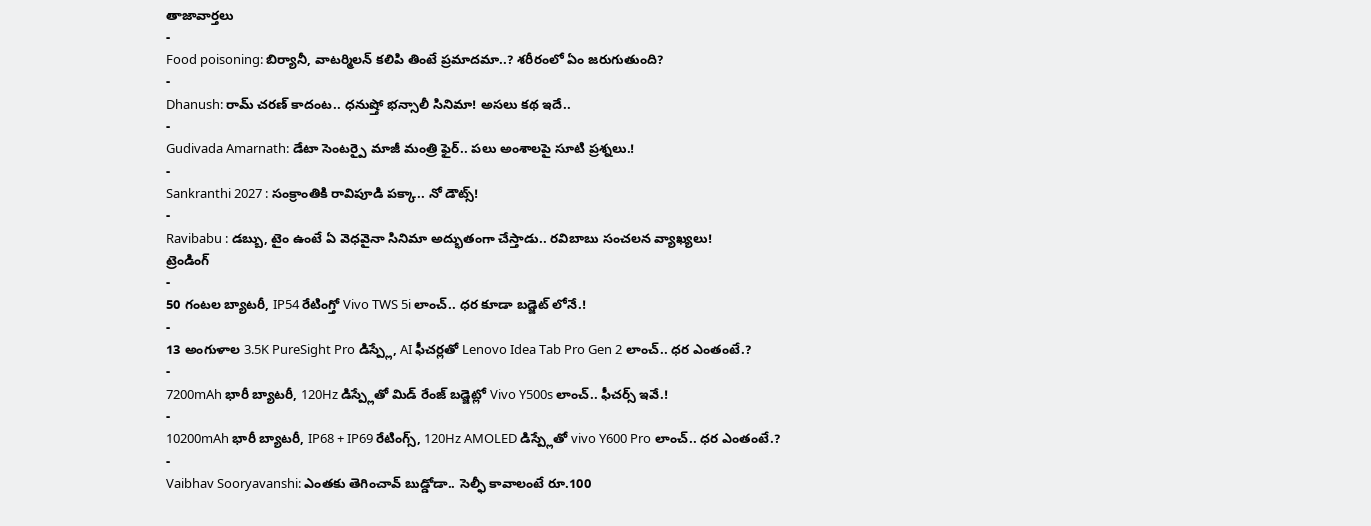తాజావార్తలు
-
Food poisoning: బిర్యానీ, వాటర్మిలన్ కలిపి తింటే ప్రమాదమా..? శరీరంలో ఏం జరుగుతుంది?
-
Dhanush: రామ్ చరణ్ కాదంట.. ధనుష్తో భన్సాలీ సినిమా! అసలు కథ ఇదే..
-
Gudivada Amarnath: డేటా సెంటర్పై మాజీ మంత్రి ఫైర్.. పలు అంశాలపై సూటి ప్రశ్నలు.!
-
Sankranthi 2027 : సంక్రాంతికి రావిపూడి పక్కా.. నో డౌట్స్!
-
Ravibabu : డబ్బు, టైం ఉంటే ఏ వెధవైనా సినిమా అద్భుతంగా చేస్తాడు.. రవిబాబు సంచలన వ్యాఖ్యలు!
ట్రెండింగ్
-
50 గంటల బ్యాటరీ, IP54 రేటింగ్తో Vivo TWS 5i లాంచ్.. ధర కూడా బడ్జెట్ లోనే.!
-
13 అంగుళాల 3.5K PureSight Pro డిస్ప్లే, AI ఫీచర్లతో Lenovo Idea Tab Pro Gen 2 లాంచ్.. ధర ఎంతంటే.?
-
7200mAh భారీ బ్యాటరీ, 120Hz డిస్ప్లేతో మిడ్ రేంజ్ బడ్జెట్లో Vivo Y500s లాంచ్.. ఫీచర్స్ ఇవే.!
-
10200mAh భారీ బ్యాటరీ, IP68 + IP69 రేటింగ్స్, 120Hz AMOLED డిస్ప్లేతో vivo Y600 Pro లాంచ్.. ధర ఎంతంటే.?
-
Vaibhav Sooryavanshi: ఎంతకు తెగించావ్ బుడ్డోడా.. సెల్ఫీ కావాలంటే రూ.100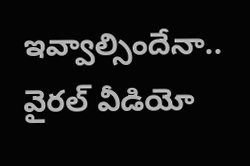ఇవ్వాల్సిందేనా.. వైరల్ వీడియో